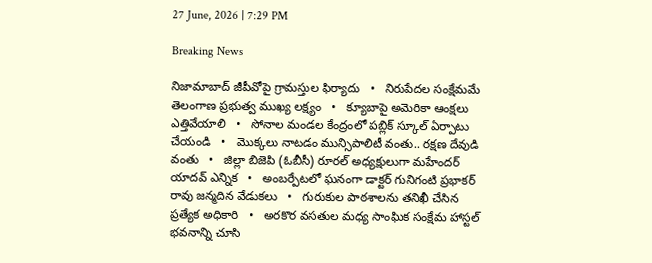27 June, 2026 | 7:29 PM

Breaking News

నిజామాబాద్ జీపీవోపై గ్రామస్తుల ఫిర్యాదు   •   నిరుపేదల సంక్షేమమే తెలంగాణ ప్రభుత్వ ముఖ్య లక్ష్యం   •   క్యూబాపై అమెరికా ఆంక్షలు ఎత్తివేయాలి   •   సోనాల మండల కేంద్రంలో పబ్లిక్ స్కూల్ ఏర్పాటు చేయండి   •   మొక్కలు నాటడం మున్సిపాలిటీ వంతు.. రక్షణ దేవుడి వంతు   •   జిల్లా బిజెపి (ఓబీసీ) రూరల్ అధ్యక్షులుగా మహేందర్ యాదవ్ ఎన్నిక   •   అంబర్పేటలో ఘనంగా డాక్టర్ గునిగంటి ప్రభాకర్ రావు జన్మదిన వేడుకలు   •   గురుకుల పాఠశాలను తనిఖీ చేసిన ప్రత్యేక అధికారి   •   అరకొర వసతుల మధ్య సాంఘిక సంక్షేమ హాస్టల్ భవనాన్ని చూసి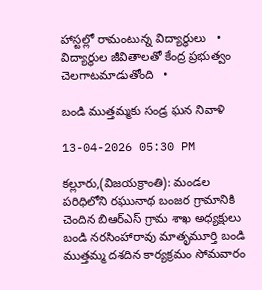హాస్టల్లో రామంటున్న విద్యార్థులు   •   విద్యార్థుల జీవితాలతో కేంద్ర ప్రభుత్వం చెలగాటమాడుతోంది   •

బండి ముత్తమ్మకు సండ్ర ఘన నివాళి

13-04-2026 05:30 PM

కల్లూరు,(విజయక్రాంతి): మండల పరిధిలోని రఘునాథ బంజర గ్రామానికి చెందిన బిఆర్ఎస్ గ్రామ శాఖ అధ్యక్షులు బండి నరసింహారావు మాతృమూర్తి బండి ముత్తమ్మ దశదిన కార్యక్రమం సోమవారం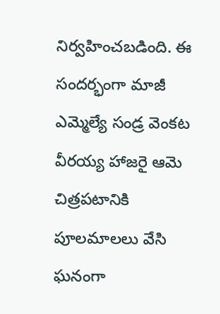నిర్వహించబడింది. ఈ సందర్భంగా మాజీ ఎమ్మెల్యే సండ్ర వెంకట వీరయ్య హాజరై ఆమె చిత్రపటానికి పూలమాలలు వేసి ఘనంగా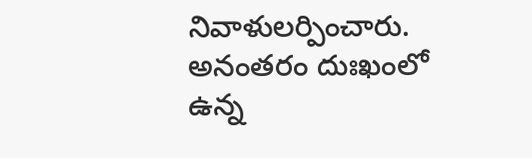నివాళులర్పించారు. అనంతరం దుఃఖంలో ఉన్న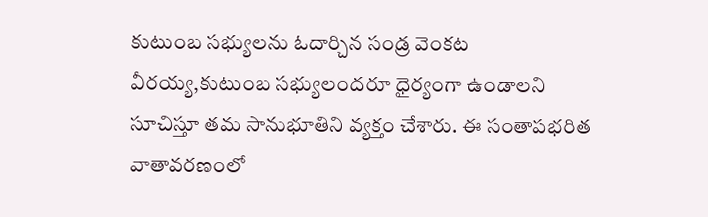కుటుంబ సభ్యులను ఓదార్చిన సండ్ర వెంకట వీరయ్య,కుటుంబ సభ్యులందరూ ధైర్యంగా ఉండాలని సూచిస్తూ తమ సానుభూతిని వ్యక్తం చేశారు. ఈ సంతాపభరిత వాతావరణంలో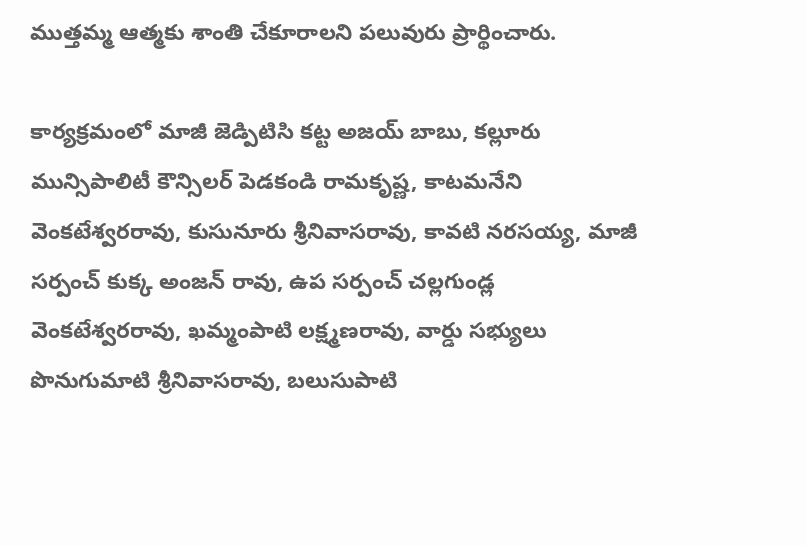ముత్తమ్మ ఆత్మకు శాంతి చేకూరాలని పలువురు ప్రార్థించారు.

కార్యక్రమంలో మాజీ జెడ్పిటిసి కట్ట అజయ్ బాబు, కల్లూరు మున్సిపాలిటీ కౌన్సిలర్ పెడకండి రామకృష్ణ, కాటమనేని వెంకటేశ్వరరావు, కుసునూరు శ్రీనివాసరావు, కావటి నరసయ్య, మాజీ సర్పంచ్ కుక్క అంజన్ రావు, ఉప సర్పంచ్ చల్లగుండ్ల వెంకటేశ్వరరావు, ఖమ్మంపాటి లక్ష్మణరావు, వార్డు సభ్యులు పొనుగుమాటి శ్రీనివాసరావు, బలుసుపాటి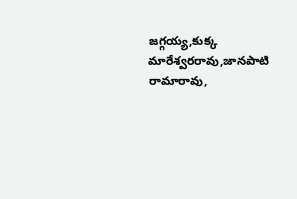జగ్గయ్య,కుక్క మారేశ్వరరావు,జానపాటి రామారావు,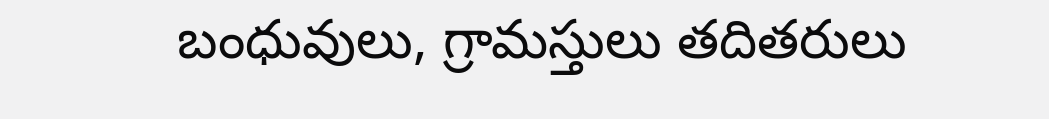బంధువులు, గ్రామస్తులు తదితరులు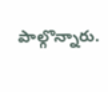పాల్గొన్నారు.